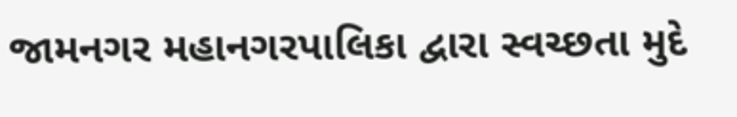જામનગર મહાનગરપાલિકા દ્વારા સ્વચ્છતા મુદે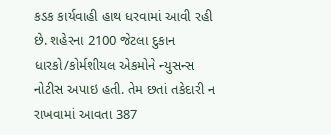કડક કાર્યવાહી હાથ ધરવામાં આવી રહી છે. શહેરના 2100 જેટલા દુકાન ધારકો/કોર્મશીયલ એકમોને ન્યુસન્સ નોટીસ અપાઇ હતી. તેમ છતાં તકેદારી ન રાખવામાં આવતા 387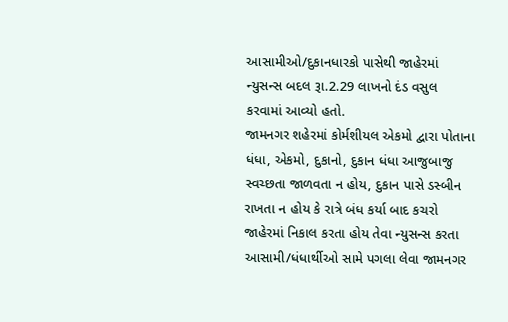આસામીઓ/દુકાનધારકો પાસેથી જાહેરમાં ન્યુસન્સ બદલ રૂા.2.29 લાખનો દંડ વસુલ કરવામાં આવ્યો હતો.
જામનગર શહેરમાં કોર્મશીયલ એકમો દ્વારા પોતાના ધંધા, એકમો, દુકાનો, દુકાન ધંધા આજુબાજુ સ્વચ્છતા જાળવતા ન હોય, દુકાન પાસે ડસ્બીન રાખતા ન હોય કે રાત્રે બંધ કર્યા બાદ કચરો જાહેરમાં નિકાલ કરતા હોય તેવા ન્યુસન્સ કરતા આસામી/ધંધાર્થીઓ સામે પગલા લેવા જામનગર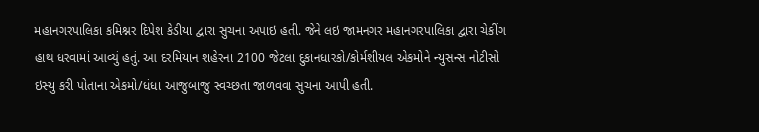મહાનગરપાલિકા કમિશ્નર દિપેશ કેડીયા દ્વારા સુચના અપાઇ હતી. જેને લઇ જામનગર મહાનગરપાલિકા દ્વારા ચેકીંગ હાથ ધરવામાં આવ્યું હતું. આ દરમિયાન શહેરના 2100 જેટલા દુકાનધારકો/કોર્મશીયલ એકમોને ન્યુસન્સ નોટીસો ઇસ્યુ કરી પોતાના એકમો/ધંધા આજુબાજુ સ્વચ્છતા જાળવવા સુચના આપી હતી.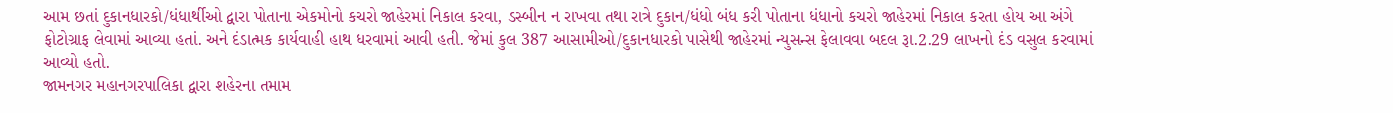આમ છતાં દુકાનધારકો/ધંધાર્થીઓ દ્વારા પોતાના એકમોનો કચરો જાહેરમાં નિકાલ કરવા, ડસ્બીન ન રાખવા તથા રાત્રે દુકાન/ધંધો બંધ કરી પોતાના ધંધાનો કચરો જાહેરમાં નિકાલ કરતા હોય આ અંગે ફોટોગ્રાફ લેવામાં આવ્યા હતાં. અને દંડાત્મક કાર્યવાહી હાથ ધરવામાં આવી હતી. જેમાં કુલ 387 આસામીઓ/દુકાનધારકો પાસેથી જાહેરમાં ન્યુસન્સ ફેલાવવા બદલ રૂા.2.29 લાખનો દંડ વસુલ કરવામાં આવ્યો હતો.
જામનગર મહાનગરપાલિકા દ્વારા શહેરના તમામ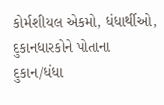કોર્મશીયલ એકમો, ધંધાર્થીઓ, દુકાનધારકોને પોતાના દુકાન/ધંધા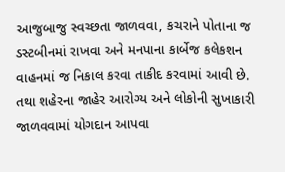આજુબાજુ સ્વચ્છતા જાળવવા, કચરાને પોતાના જ ડસ્ટબીનમાં રાખવા અને મનપાના કાર્બેજ કલેકશન વાહનમાં જ નિકાલ કરવા તાકીદ કરવામાં આવી છે. તથા શહેરના જાહેર આરોગ્ય અને લોકોની સુખાકારી જાળવવામાં યોગદાન આપવા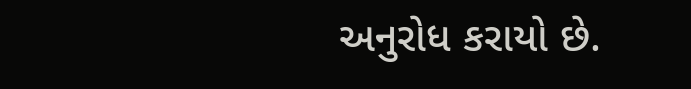અનુરોધ કરાયો છે.